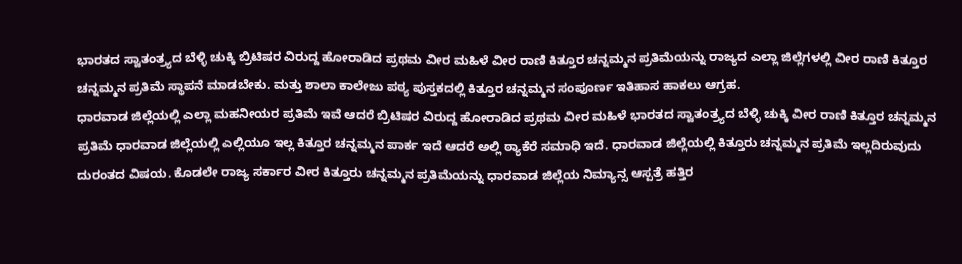ಭಾರತದ ಸ್ವಾತಂತ್ರ್ಯದ ಬೆಳ್ಳಿ ಚುಕ್ಕಿ ಬ್ರಿಟಿಷರ ವಿರುದ್ದ ಹೋರಾಡಿದ ಪ್ರಥಮ ವೀರ ಮಹಿಳೆ ವೀರ ರಾಣಿ ಕಿತ್ತೂರ ಚನ್ನಮ್ಮನ ಪ್ರತಿಮೆಯನ್ನು ರಾಜ್ಯದ ಎಲ್ಲಾ ಜಿಲ್ಲೆಗಳಲ್ಲಿ ವೀರ ರಾಣಿ ಕಿತ್ತೂರ ಚನ್ನಮ್ಮನ ಪ್ರತಿಮೆ ಸ್ಥಾಪನೆ ಮಾಡಬೇಕು. ಮತ್ತು ಶಾಲಾ ಕಾಲೇಜು ಪಠ್ಯ ಪುಸ್ತಕದಲ್ಲಿ ಕಿತ್ತೂರ ಚನ್ನಮ್ಮನ ಸಂಪೂರ್ಣ ಇತಿಹಾಸ ಹಾಕಲು ಆಗ್ರಹ.
ಧಾರವಾಡ ಜಿಲ್ಲೆಯಲ್ಲಿ ಎಲ್ಲಾ ಮಹನೀಯರ ಪ್ರತಿಮೆ ಇವೆ ಆದರೆ ಬ್ರಿಟಿಷರ ವಿರುದ್ದ ಹೋರಾಡಿದ ಪ್ರಥಮ ವೀರ ಮಹಿಳೆ ಭಾರತದ ಸ್ವಾತಂತ್ರ್ಯದ ಬೆಳ್ಳಿ ಚುಕ್ಕಿ ವೀರ ರಾಣಿ ಕಿತ್ತೂರ ಚನ್ನಮ್ಮನ ಪ್ರತಿಮೆ ಧಾರವಾಡ ಜಿಲ್ಲೆಯಲ್ಲಿ ಎಲ್ಲಿಯೂ ಇಲ್ಲ ಕಿತ್ತೂರ ಚನ್ನಮ್ಮನ ಪಾರ್ಕ ಇದೆ ಆದರೆ ಅಲ್ಲಿ ಠ್ಯಾಕೆರೆ ಸಮಾಧಿ ಇದೆ. ಧಾರವಾಡ ಜಿಲ್ಲೆಯಲ್ಲಿ ಕಿತ್ತೂರು ಚನ್ನಮ್ಮನ ಪ್ರತಿಮೆ ಇಲ್ಲದಿರುವುದು ದುರಂತದ ವಿಷಯ. ಕೊಡಲೇ ರಾಜ್ಯ ಸರ್ಕಾರ ವೀರ ಕಿತ್ತೂರು ಚನ್ನಮ್ಮನ ಪ್ರತಿಮೆಯನ್ನು ಧಾರವಾಡ ಜಿಲ್ಲೆಯ ನಿಮ್ಯಾನ್ಸ ಆಸ್ಪತ್ರೆ ಹತ್ತಿರ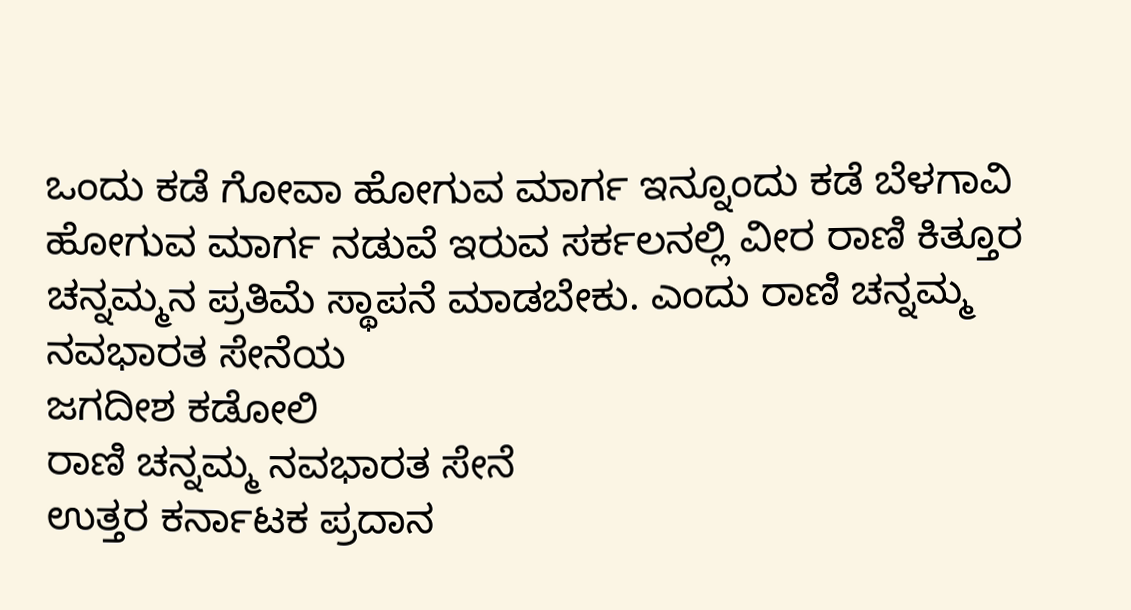ಒಂದು ಕಡೆ ಗೋವಾ ಹೋಗುವ ಮಾರ್ಗ ಇನ್ನೂಂದು ಕಡೆ ಬೆಳಗಾವಿ ಹೋಗುವ ಮಾರ್ಗ ನಡುವೆ ಇರುವ ಸರ್ಕಲನಲ್ಲಿ ವೀರ ರಾಣಿ ಕಿತ್ತೂರ ಚನ್ನಮ್ಮನ ಪ್ರತಿಮೆ ಸ್ಥಾಪನೆ ಮಾಡಬೇಕು. ಎಂದು ರಾಣಿ ಚನ್ನಮ್ಮ ನವಭಾರತ ಸೇನೆಯ
ಜಗದೀಶ ಕಡೋಲಿ
ರಾಣಿ ಚನ್ನಮ್ಮ ನವಭಾರತ ಸೇನೆ
ಉತ್ತರ ಕರ್ನಾಟಕ ಪ್ರದಾನ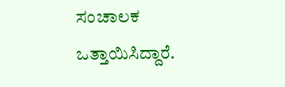ಸಂಚಾಲಕ ಒತ್ತಾಯಿಸಿದ್ದಾರೆ.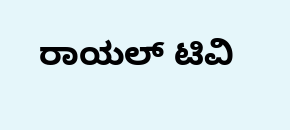ರಾಯಲ್ ಟಿವಿ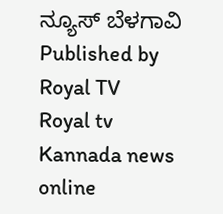ನ್ಯೂಸ್ ಬೆಳಗಾವಿ
Published by Royal TV
Royal tv Kannada news online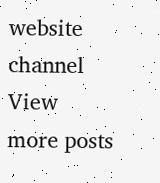website channel
View more posts